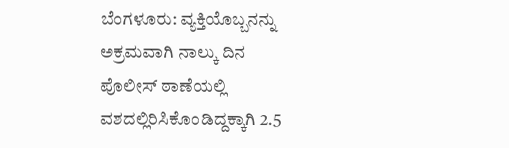ಬೆಂಗಳೂರು: ವ್ಯಕ್ತಿಯೊಬ್ಬನನ್ನು ಅಕ್ರಮವಾಗಿ ನಾಲ್ಕು ದಿನ ಪೊಲೀಸ್ ಠಾಣೆಯಲ್ಲಿ ವಶದಲ್ಲಿರಿಸಿಕೊಂಡಿದ್ದಕ್ಕಾಗಿ 2.5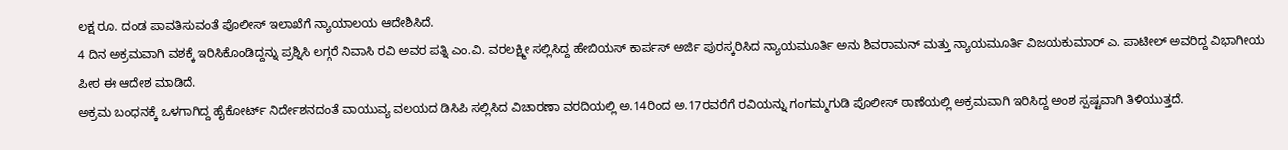ಲಕ್ಷ ರೂ. ದಂಡ ಪಾವತಿಸುವಂತೆ ಪೊಲೀಸ್ ಇಲಾಖೆಗೆ ನ್ಯಾಯಾಲಯ ಆದೇಶಿಸಿದೆ.
4 ದಿನ ಅಕ್ರಮವಾಗಿ ವಶಕ್ಕೆ ಇರಿಸಿಕೊಂಡಿದ್ದನ್ನು ಪ್ರಶ್ನಿಸಿ ಲಗ್ಗರೆ ನಿವಾಸಿ ರವಿ ಅವರ ಪತ್ನಿ ಎಂ.ವಿ. ವರಲಕ್ಷ್ಮೀ ಸಲ್ಲಿಸಿದ್ದ ಹೇಬಿಯಸ್ ಕಾರ್ಪಸ್ ಅರ್ಜಿ ಪುರಸ್ಕರಿಸಿದ ನ್ಯಾಯಮೂರ್ತಿ ಅನು ಶಿವರಾಮನ್ ಮತ್ತು ನ್ಯಾಯಮೂರ್ತಿ ವಿಜಯಕುಮಾರ್ ಎ. ಪಾಟೀಲ್ ಅವರಿದ್ದ ವಿಭಾಗೀಯ ಪೀಠ ಈ ಆದೇಶ ಮಾಡಿದೆ.
ಅಕ್ರಮ ಬಂಧನಕ್ಕೆ ಒಳಗಾಗಿದ್ದ ಹೈಕೋರ್ಟ್ ನಿರ್ದೇಶನದಂತೆ ವಾಯುವ್ಯ ವಲಯದ ಡಿಸಿಪಿ ಸಲ್ಲಿಸಿದ ವಿಚಾರಣಾ ವರದಿಯಲ್ಲಿ ಅ.14ರಿಂದ ಅ.17ರವರೆಗೆ ರವಿಯನ್ನು ಗಂಗಮ್ಮಗುಡಿ ಪೊಲೀಸ್ ಠಾಣೆಯಲ್ಲಿ ಅಕ್ರಮವಾಗಿ ಇರಿಸಿದ್ದ ಅಂಶ ಸ್ಪಷ್ಟವಾಗಿ ತಿಳಿಯುತ್ತದೆ.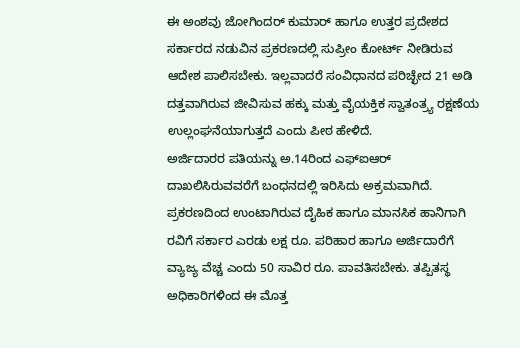ಈ ಅಂಶವು ಜೋಗಿಂದರ್ ಕುಮಾರ್ ಹಾಗೂ ಉತ್ತರ ಪ್ರದೇಶದ ಸರ್ಕಾರದ ನಡುವಿನ ಪ್ರಕರಣದಲ್ಲಿ ಸುಪ್ರೀಂ ಕೋರ್ಟ್ ನೀಡಿರುವ ಆದೇಶ ಪಾಲಿಸಬೇಕು. ಇಲ್ಲವಾದರೆ ಸಂವಿಧಾನದ ಪರಿಚ್ಛೇದ 21 ಅಡಿ ದತ್ತವಾಗಿರುವ ಜೀವಿಸುವ ಹಕ್ಕು ಮತ್ತು ವೈಯಕ್ತಿಕ ಸ್ವಾತಂತ್ರ್ಯ ರಕ್ಷಣೆಯ ಉಲ್ಲಂಘನೆಯಾಗುತ್ತದೆ ಎಂದು ಪೀಠ ಹೇಳಿದೆ.
ಅರ್ಜಿದಾರರ ಪತಿಯನ್ನು ಅ.14ರಿಂದ ಎಫ್ಐಆರ್ ದಾಖಲಿಸಿರುವವರೆಗೆ ಬಂಧನದಲ್ಲಿ ಇರಿಸಿದು ಅಕ್ರಮವಾಗಿದೆ. ಪ್ರಕರಣದಿಂದ ಉಂಟಾಗಿರುವ ದೈಹಿಕ ಹಾಗೂ ಮಾನಸಿಕ ಹಾನಿಗಾಗಿ ರವಿಗೆ ಸರ್ಕಾರ ಎರಡು ಲಕ್ಷ ರೂ. ಪರಿಹಾರ ಹಾಗೂ ಅರ್ಜಿದಾರೆಗೆ ವ್ಯಾಜ್ಯ ವೆಚ್ಚ ಎಂದು 50 ಸಾವಿರ ರೂ. ಪಾವತಿಸಬೇಕು. ತಪ್ಪಿತಸ್ಥ ಅಧಿಕಾರಿಗಳಿಂದ ಈ ಮೊತ್ತ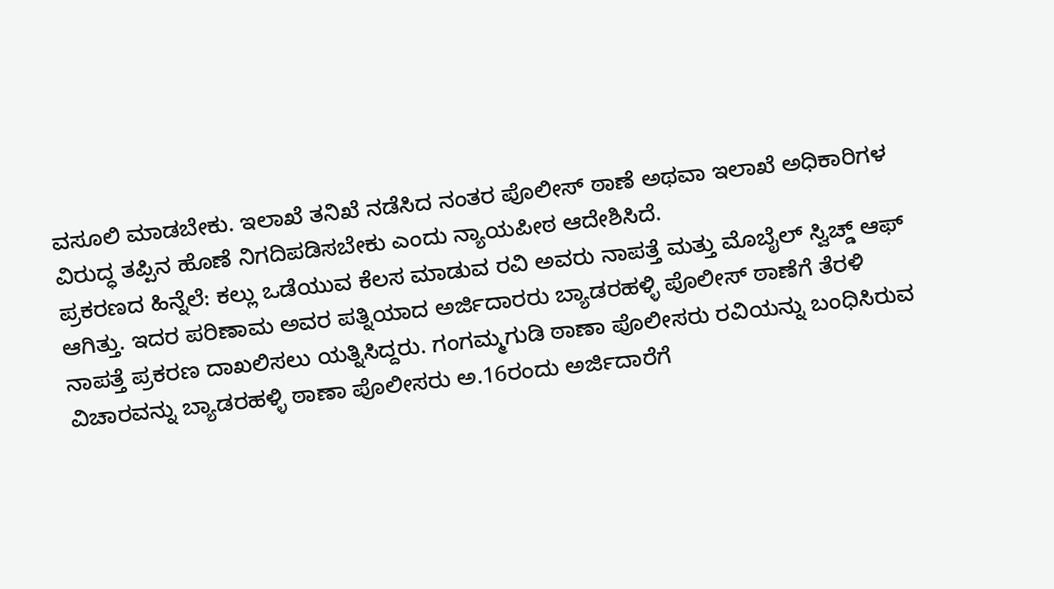ವಸೂಲಿ ಮಾಡಬೇಕು. ಇಲಾಖೆ ತನಿಖೆ ನಡೆಸಿದ ನಂತರ ಪೊಲೀಸ್ ಠಾಣೆ ಅಥವಾ ಇಲಾಖೆ ಅಧಿಕಾರಿಗಳ ವಿರುದ್ಧ ತಪ್ಪಿನ ಹೊಣೆ ನಿಗದಿಪಡಿಸಬೇಕು ಎಂದು ನ್ಯಾಯಪೀಠ ಆದೇಶಿಸಿದೆ.
ಪ್ರಕರಣದ ಹಿನ್ನೆಲೆ: ಕಲ್ಲು ಒಡೆಯುವ ಕೆಲಸ ಮಾಡುವ ರವಿ ಅವರು ನಾಪತ್ತೆ ಮತ್ತು ಮೊಬೈಲ್ ಸ್ವಿಚ್ಡ್ ಆಫ್ ಆಗಿತ್ತು. ಇದರ ಪರಿಣಾಮ ಅವರ ಪತ್ನಿಯಾದ ಅರ್ಜಿದಾರರು ಬ್ಯಾಡರಹಳ್ಳಿ ಪೊಲೀಸ್ ಠಾಣೆಗೆ ತೆರಳಿ ನಾಪತ್ತೆ ಪ್ರಕರಣ ದಾಖಲಿಸಲು ಯತ್ನಿಸಿದ್ದರು. ಗಂಗಮ್ಮಗುಡಿ ಠಾಣಾ ಪೊಲೀಸರು ರವಿಯನ್ನು ಬಂಧಿಸಿರುವ ವಿಚಾರವನ್ನು ಬ್ಯಾಡರಹಳ್ಳಿ ಠಾಣಾ ಪೊಲೀಸರು ಅ.16ರಂದು ಅರ್ಜಿದಾರೆಗೆ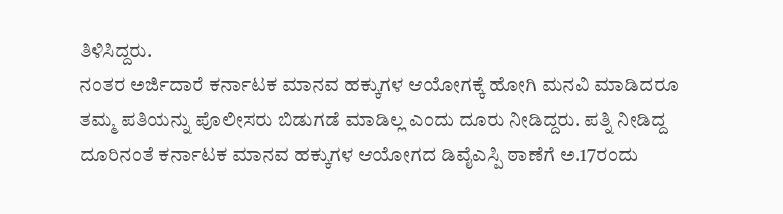ತಿಳಿಸಿದ್ದರು.
ನಂತರ ಅರ್ಜಿದಾರೆ ಕರ್ನಾಟಕ ಮಾನವ ಹಕ್ಕುಗಳ ಆಯೋಗಕ್ಕೆ ಹೋಗಿ ಮನವಿ ಮಾಡಿದರೂ ತಮ್ಮ ಪತಿಯನ್ನು ಪೊಲೀಸರು ಬಿಡುಗಡೆ ಮಾಡಿಲ್ಲ ಎಂದು ದೂರು ನೀಡಿದ್ದರು. ಪತ್ನಿ ನೀಡಿದ್ದ ದೂರಿನಂತೆ ಕರ್ನಾಟಕ ಮಾನವ ಹಕ್ಕುಗಳ ಆಯೋಗದ ಡಿವೈಎಸ್ಪಿ ಠಾಣೆಗೆ ಅ.17ರಂದು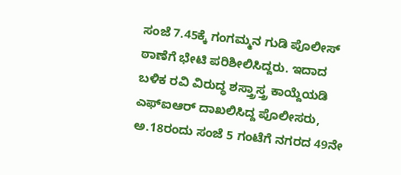ಸಂಜೆ 7.45ಕ್ಕೆ ಗಂಗಮ್ಮನ ಗುಡಿ ಪೊಲೀಸ್ ಠಾಣೆಗೆ ಭೇಟಿ ಪರಿಶೀಲಿಸಿದ್ದರು. ಇದಾದ ಬಳಿಕ ರವಿ ವಿರುದ್ಧ ಶಸ್ತ್ರಾಸ್ತ್ರ ಕಾಯ್ದೆಯಡಿ ಎಫ್ಐಆರ್ ದಾಖಲಿಸಿದ್ದ ಪೊಲೀಸರು, ಅ.18ರಂದು ಸಂಜೆ 5 ಗಂಟೆಗೆ ನಗರದ 49ನೇ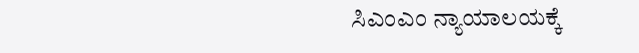ಸಿಎಂಎಂ ನ್ಯಾಯಾಲಯಕ್ಕೆ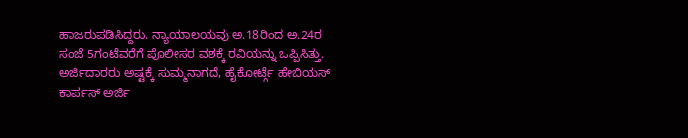ಹಾಜರುಪಡಿಸಿದ್ದರು. ನ್ಯಾಯಾಲಯವು ಅ.18ರಿಂದ ಅ.24ರ ಸಂಜೆ 5ಗಂಟೆವರೆಗೆ ಪೊಲೀಸರ ವಶಕ್ಕೆ ರವಿಯನ್ನು ಒಪ್ಪಿಸಿತ್ತು.
ಅರ್ಜಿದಾರರು ಅಷ್ಟಕ್ಕೆ ಸುಮ್ಮನಾಗದೆ, ಹೈಕೋರ್ಟ್ಗೆ ಹೇಬಿಯಸ್ ಕಾರ್ಪಸ್ ಅರ್ಜಿ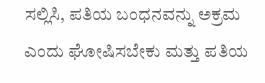ಸಲ್ಲಿಸಿ, ಪತಿಯ ಬಂಧನವನ್ನು ಅಕ್ರಮ ಎಂದು ಘೋಷಿಸಬೇಕು ಮತ್ತು ಪತಿಯ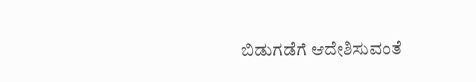ಬಿಡುಗಡೆಗೆ ಆದೇಶಿಸುವಂತೆ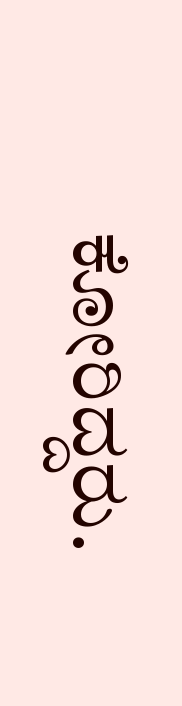ಕೋರಿದ್ದರು.